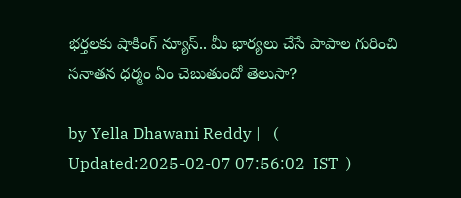భర్తలకు షాకింగ్ న్యూస్.. మీ భార్యలు చేసే పాపాల గురించి సనాతన ధర్మం ఏం చెబుతుందో తెలుసా?

by Yella Dhawani Reddy |   (  Updated:2025-02-07 07:56:02  IST  )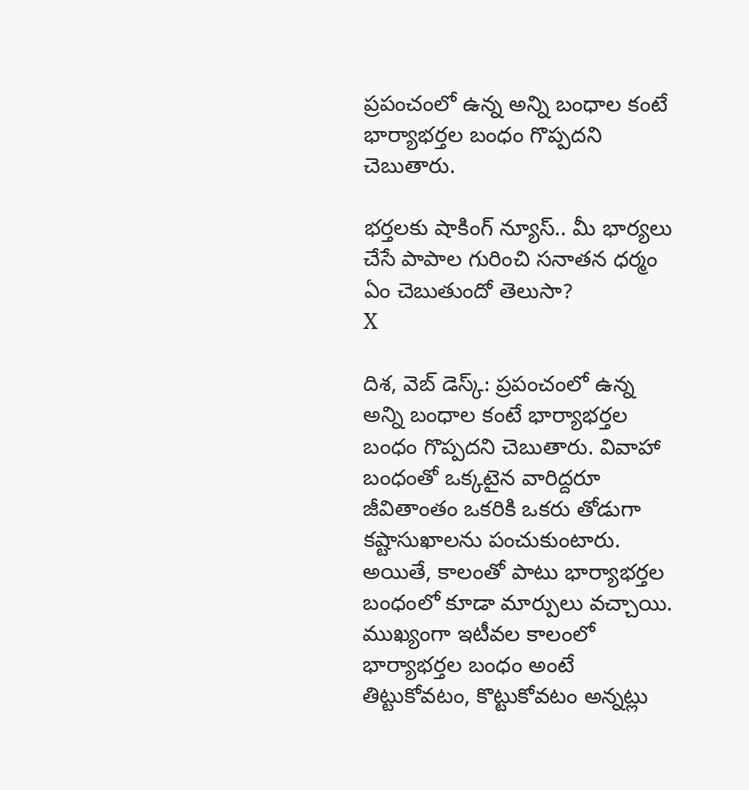ప్రపంచంలో ఉన్న అన్ని బంధాల కంటే భార్యాభర్తల బంధం గొప్పదని చెబుతారు.

భర్తలకు షాకింగ్ న్యూస్.. మీ భార్యలు చేసే పాపాల గురించి సనాతన ధర్మం ఏం చెబుతుందో తెలుసా?
X

దిశ, వెబ్ డెస్క్: ప్రపంచంలో ఉన్న అన్ని బంధాల కంటే భార్యాభర్తల బంధం గొప్పదని చెబుతారు. వివాహా బంధంతో ఒక్కటైన వారిద్దరూ జీవితాంతం ఒకరికి ఒకరు తోడుగా కష్టాసుఖాలను పంచుకుంటారు. అయితే, కాలంతో పాటు భార్యాభర్తల బంధంలో కూడా మార్పులు వచ్చాయి. ముఖ్యంగా ఇటీవల కాలంలో భార్యాభర్తల బంధం అంటే తిట్టుకోవటం, కొట్టుకోవటం అన్నట్లు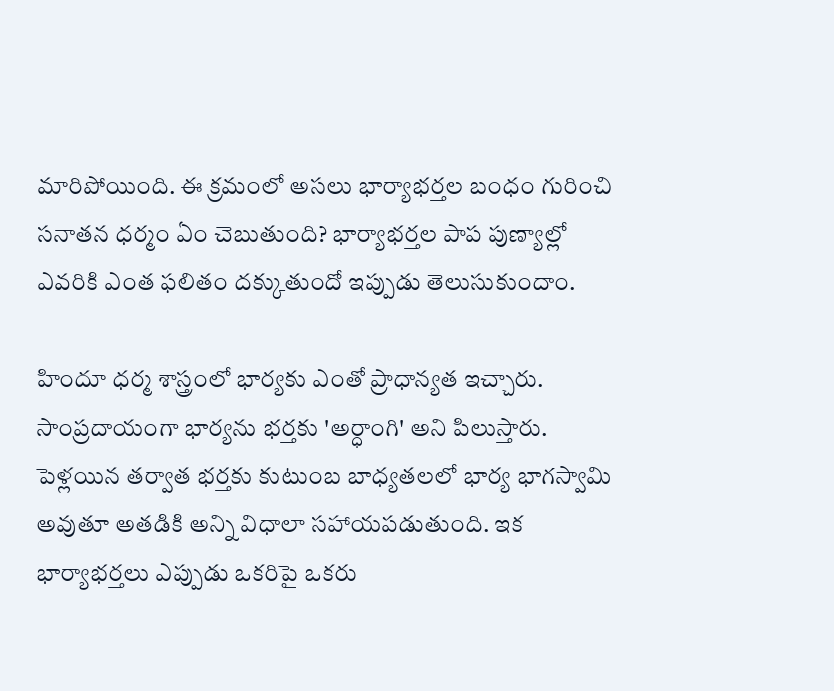మారిపోయింది. ఈ క్రమంలో అసలు భార్యాభర్తల బంధం గురించి సనాతన ధర్మం ఏం చెబుతుంది? భార్యాభర్తల పాప పుణ్యాల్లో ఎవరికి ఎంత ఫలితం దక్కుతుందో ఇప్పుడు తెలుసుకుందాం.

హిందూ ధర్మ శాస్త్రంలో భార్యకు ఎంతో ప్రాధాన్యత ఇచ్చారు. సాంప్రదాయంగా భార్యను భర్తకు 'అర్ధాంగి' అని పిలుస్తారు. పెళ్లయిన తర్వాత భర్తకు కుటుంబ బాధ్యతలలో భార్య భాగస్వామి అవుతూ అతడికి అన్ని విధాలా సహాయపడుతుంది. ఇక భార్యాభర్తలు ఎప్పుడు ఒకరిపై ఒకరు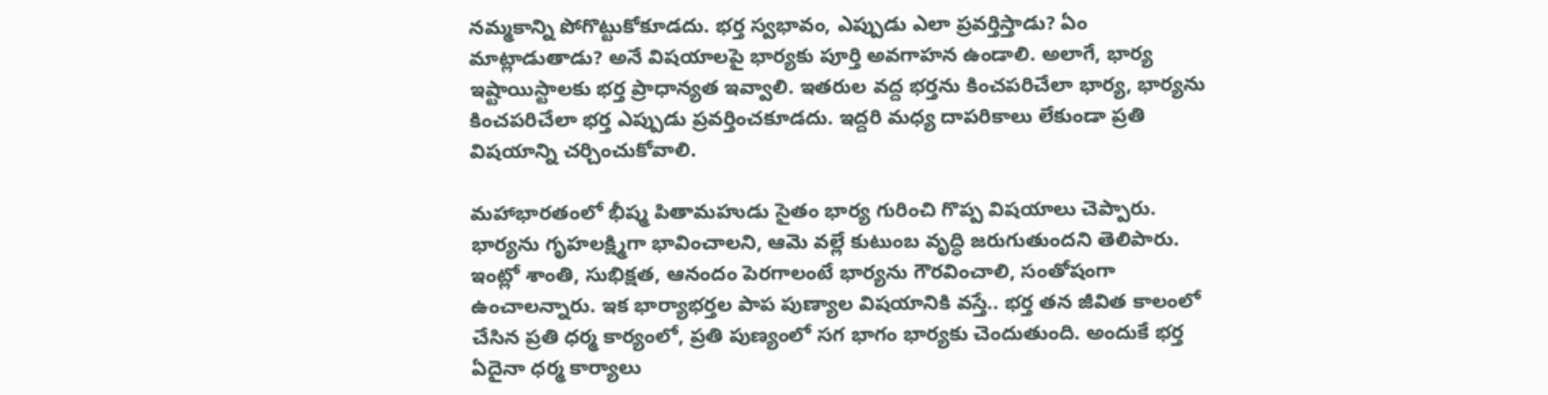నమ్మకాన్ని పోగొట్టుకోకూడదు. భర్త స్వభావం, ఎప్పుడు ఎలా ప్రవర్తిస్తాడు? ఏం మాట్లాడుతాడు? అనే విషయాలపై భార్యకు పూర్తి అవగాహన ఉండాలి. అలాగే, భార్య ఇష్టాయిస్టాలకు భర్త ప్రాధాన్యత ఇవ్వాలి. ఇతరుల వద్ద భర్తను కించపరిచేలా భార్య, భార్యను కించపరిచేలా భర్త ఎప్పుడు ప్రవర్తించకూడదు. ఇద్దరి మధ్య దాపరికాలు లేకుండా ప్రతి విషయాన్ని చర్చించుకోవాలి.

మహాభారతంలో భీష్మ పితామహుడు సైతం భార్య గురించి గొప్ప విషయాలు చెప్పారు. భార్యను గృహలక్ష్మిగా భావించాలని, ఆమె వల్లే కుటుంబ వృద్ధి జరుగుతుందని తెలిపారు. ఇంట్లో శాంతి, సుభిక్షత, ఆనందం పెరగాలంటే భార్యను గౌరవించాలి, సంతోషంగా ఉంచాలన్నారు. ఇక భార్యాభర్తల పాప పుణ్యాల విషయానికి వస్తే.. భర్త తన జీవిత కాలంలో చేసిన ప్రతి ధర్మ కార్యంలో, ప్రతి పుణ్యంలో సగ భాగం భార్యకు చెందుతుంది. అందుకే భర్త ఏదైనా ధర్మ కార్యాలు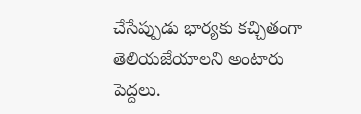చేసేప్పుడు భార్యకు కచ్చితంగా తెలియజేయాలని అంటారు పెద్దలు.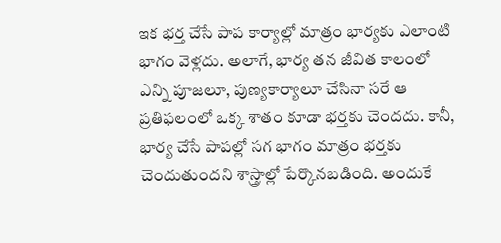ఇక భర్త చేసే పాప కార్యాల్లో మాత్రం భార్యకు ఎలాంటి భాగం వెళ్లదు. అలాగే, భార్య తన జీవిత కాలంలో ఎన్ని పూజలూ, పుణ్యకార్యాలూ చేసినా సరే ఆ ప్రతిఫలంలో ఒక్క శాతం కూడా భర్తకు చెందదు. కానీ, భార్య చేసే పాపల్లో సగ భాగం మాత్రం భర్తకు చెందుతుందని శాస్త్రాల్లో పేర్కొనబడింది. అందుకే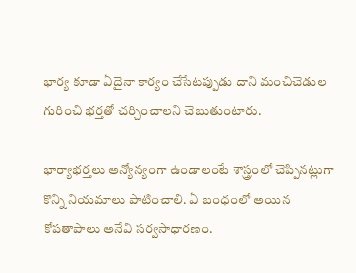భార్య కూడా ఏదైనా కార్యం చేసేటప్పుడు దాని మంచిచెడుల గురించి భర్తతో చర్చించాలని చెబుతుంటారు.

భార్యాభర్తలు అన్యోన్యంగా ఉండాలంటే శాస్త్రంలో చెప్పినట్లుగా కొన్ని నియమాలు పాటించాలి. ఏ బంధంలో అయిన కోపతాపాలు అనేవి సర్వసాధారణం.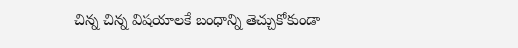చిన్న చిన్న విషయాలకే బంధాన్ని తెచ్చుకోకుండా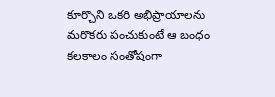కూర్చొని ఒకరి అభిప్రాయాలను మరొకరు పంచుకుంటే ఆ బంధం కలకాలం సంతోషంగా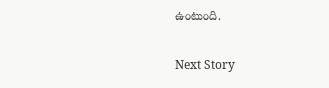ఉంటుంది.

Next Story